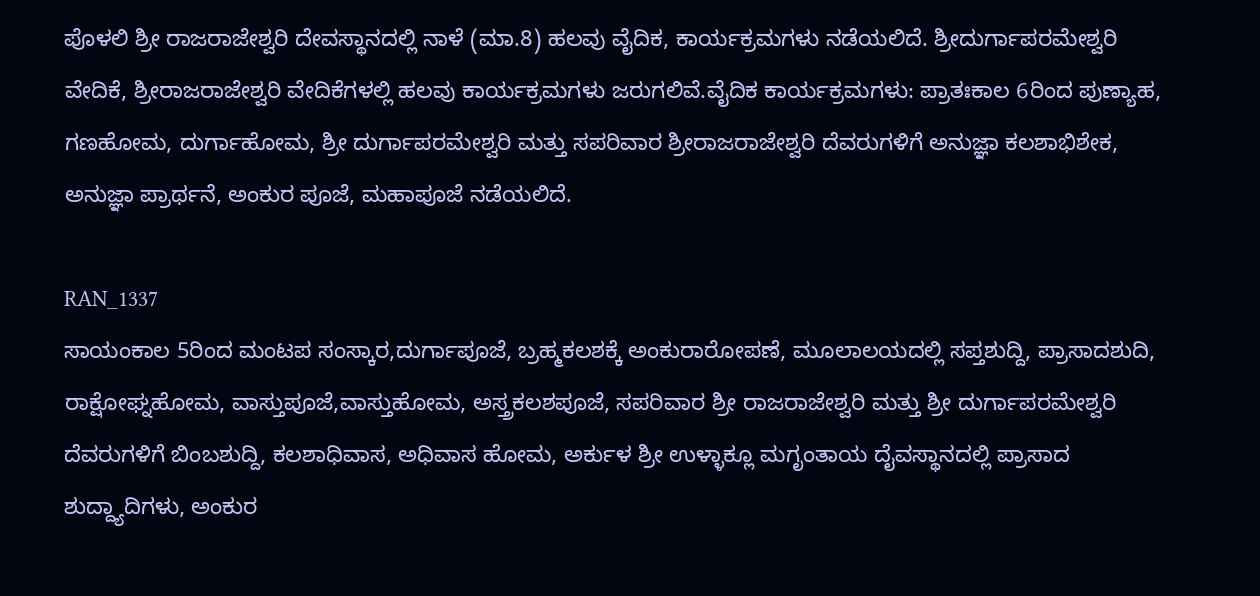ಪೊಳಲಿ ಶ್ರೀ ರಾಜರಾಜೇಶ್ವರಿ ದೇವಸ್ಥಾನದಲ್ಲಿ ನಾಳೆ (ಮಾ.8) ಹಲವು ವೈದಿಕ, ಕಾರ್ಯಕ್ರಮಗಳು ನಡೆಯಲಿದೆ. ಶ್ರೀದುರ್ಗಾಪರಮೇಶ್ವರಿ ವೇದಿಕೆ, ಶ್ರೀರಾಜರಾಜೇಶ್ವರಿ ವೇದಿಕೆಗಳಲ್ಲಿ ಹಲವು ಕಾರ್ಯಕ್ರಮಗಳು ಜರುಗಲಿವೆ.ವೈದಿಕ ಕಾರ್ಯಕ್ರಮಗಳು: ಪ್ರಾತಃಕಾಲ 6ರಿಂದ ಪುಣ್ಯಾಹ, ಗಣಹೋಮ, ದುರ್ಗಾಹೋಮ, ಶ್ರೀ ದುರ್ಗಾಪರಮೇಶ್ವರಿ ಮತ್ತು ಸಪರಿವಾರ ಶ್ರೀರಾಜರಾಜೇಶ್ವರಿ ದೆವರುಗಳಿಗೆ ಅನುಜ್ಞಾ ಕಲಶಾಭಿಶೇಕ, ಅನುಜ್ಞಾ ಪ್ರಾರ್ಥನೆ, ಅಂಕುರ ಪೂಜೆ, ಮಹಾಪೂಜೆ ನಡೆಯಲಿದೆ.

RAN_1337
ಸಾಯಂಕಾಲ 5ರಿಂದ ಮಂಟಪ ಸಂಸ್ಕಾರ,ದುರ್ಗಾಪೂಜೆ, ಬ್ರಹ್ಮಕಲಶಕ್ಕೆ ಅಂಕುರಾರೋಪಣೆ, ಮೂಲಾಲಯದಲ್ಲಿ ಸಪ್ತಶುದ್ದಿ, ಪ್ರಾಸಾದಶುದಿ, ರಾಕ್ಷೋಘ್ನಹೋಮ, ವಾಸ್ತುಪೂಜೆ,ವಾಸ್ತುಹೋಮ, ಅಸ್ತ್ರಕಲಶಪೂಜೆ, ಸಪರಿವಾರ ಶ್ರೀ ರಾಜರಾಜೇಶ್ವರಿ ಮತ್ತು ಶ್ರೀ ದುರ್ಗಾಪರಮೇಶ್ವರಿ ದೆವರುಗಳಿಗೆ ಬಿಂಬಶುದ್ದಿ, ಕಲಶಾಧಿವಾಸ, ಅಧಿವಾಸ ಹೋಮ, ಅರ್ಕುಳ ಶ್ರೀ ಉಳ್ಳಾಕ್ಲೂ ಮಗೃಂತಾಯ ದೈವಸ್ಥಾನದಲ್ಲಿ ಪ್ರಾಸಾದ ಶುದ್ದ್ಯಾದಿಗಳು, ಅಂಕುರ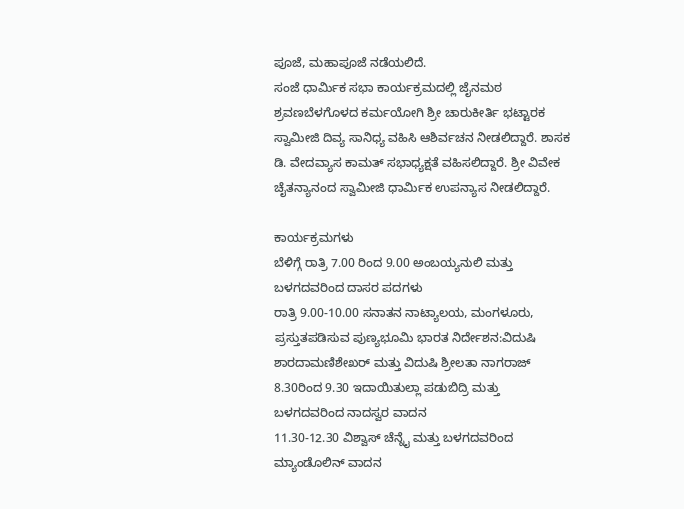ಪೂಜೆ, ಮಹಾಪೂಜೆ ನಡೆಯಲಿದೆ.
ಸಂಜೆ ಧಾರ್ಮಿಕ ಸಭಾ ಕಾರ್ಯಕ್ರಮದಲ್ಲಿ ಜೈನಮಠ ಶ್ರವಣಬೆಳಗೊಳದ ಕರ್ಮಯೋಗಿ ಶ್ರೀ ಚಾರುಕೀರ್ತಿ ಭಟ್ಟಾರಕ ಸ್ವಾಮೀಜಿ ದಿವ್ಯ ಸಾನಿಧ್ಯ ವಹಿಸಿ ಆಶಿರ್ವಚನ ನೀಡಲಿದ್ದಾರೆ. ಶಾಸಕ ಡಿ. ವೇದವ್ಯಾಸ ಕಾಮತ್ ಸಭಾಧ್ಯಕ್ಷತೆ ವಹಿಸಲಿದ್ದಾರೆ. ಶ್ರೀ ವಿವೇಕ ಚೈತನ್ಯಾನಂದ ಸ್ವಾಮೀಜಿ ಧಾರ್ಮಿಕ ಉಪನ್ಯಾಸ ನೀಡಲಿದ್ದಾರೆ.

ಕಾರ್ಯಕ್ರಮಗಳು
ಬೆಳಿಗ್ಗೆ ರಾತ್ರಿ 7.00 ರಿಂದ 9.00 ಅಂಬಯ್ಯನುಲಿ ಮತ್ತು ಬಳಗದವರಿಂದ ದಾಸರ ಪದಗಳು
ರಾತ್ರಿ 9.00-10.00 ಸನಾತನ ನಾಟ್ಯಾಲಯ, ಮಂಗಳೂರು, ಪ್ರಸ್ತುತಪಡಿಸುವ ಪುಣ್ಯಭೂಮಿ ಭಾರತ ನಿರ್ದೇಶನ:ವಿದುಷಿ ಶಾರದಾಮಣಿಶೇಖರ್ ಮತ್ತು ವಿದುಷಿ ಶ್ರೀಲತಾ ನಾಗರಾಜ್
8.30ರಿಂದ 9.30 ಇದಾಯಿತುಲ್ಲಾ ಪಡುಬಿದ್ರಿ ಮತ್ತು ಬಳಗದವರಿಂದ ನಾದಸ್ವರ ವಾದನ
11.30-12.30 ವಿಶ್ವಾಸ್ ಚೆನ್ನೈ ಮತ್ತು ಬಳಗದವರಿಂದ ಮ್ಯಾಂಡೊಲಿನ್ ವಾದನ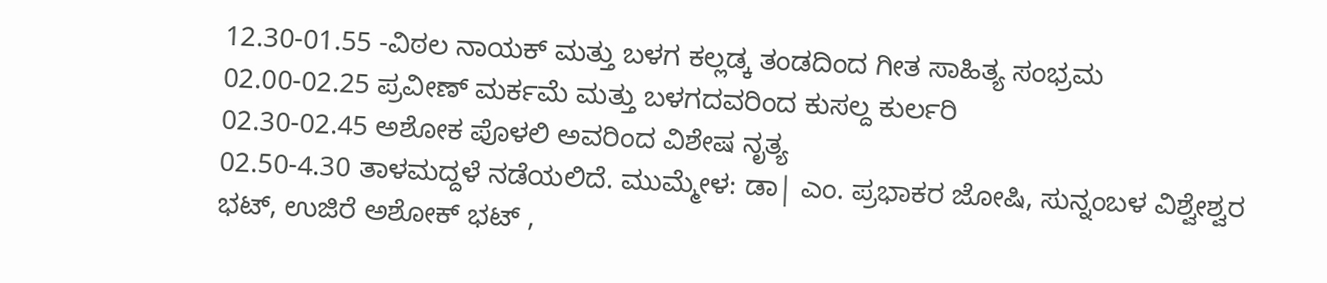12.30-01.55 -ವಿಠಲ ನಾಯಕ್ ಮತ್ತು ಬಳಗ ಕಲ್ಲಡ್ಕ ತಂಡದಿಂದ ಗೀತ ಸಾಹಿತ್ಯ ಸಂಭ್ರಮ
02.00-02.25 ಪ್ರವೀಣ್ ಮರ್ಕಮೆ ಮತ್ತು ಬಳಗದವರಿಂದ ಕುಸಲ್ದ ಕುರ್ಲರಿ
02.30-02.45 ಅಶೋಕ ಪೊಳಲಿ ಅವರಿಂದ ವಿಶೇಷ ನೃತ್ಯ
02.50-4.30 ತಾಳಮದ್ದಳೆ ನಡೆಯಲಿದೆ. ಮುಮ್ಮೇಳ: ಡಾ| ಎಂ. ಪ್ರಭಾಕರ ಜೋಷಿ, ಸುನ್ನಂಬಳ ವಿಶ್ವೇಶ್ವರ ಭಟ್, ಉಜಿರೆ ಅಶೋಕ್ ಭಟ್ ,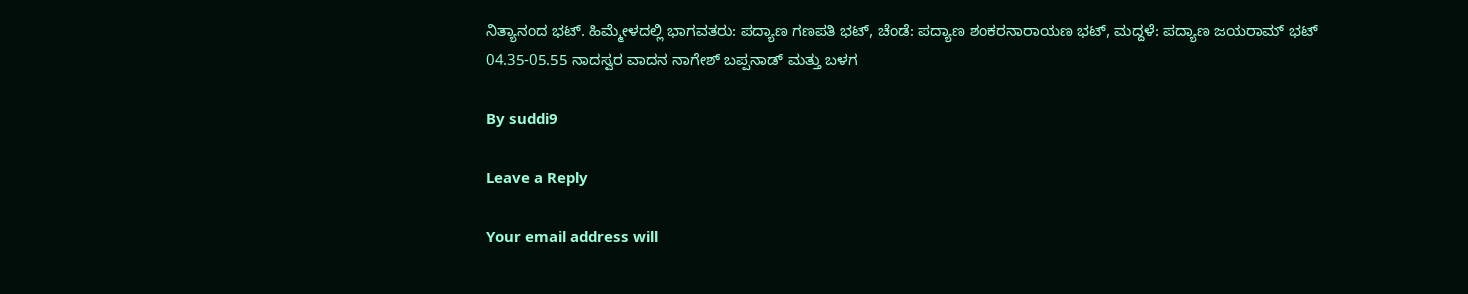ನಿತ್ಯಾನಂದ ಭಟ್. ಹಿಮ್ಮೇಳದಲ್ಲಿ ಭಾಗವತರು: ಪದ್ಯಾಣ ಗಣಪತಿ ಭಟ್, ಚೆಂಡೆ: ಪದ್ಯಾಣ ಶಂಕರನಾರಾಯಣ ಭಟ್, ಮದ್ದಳೆ: ಪದ್ಯಾಣ ಜಯರಾಮ್ ಭಟ್
04.35-05.55 ನಾದಸ್ವರ ವಾದನ ನಾಗೇಶ್ ಬಪ್ಪನಾಡ್ ಮತ್ತು ಬಳಗ

By suddi9

Leave a Reply

Your email address will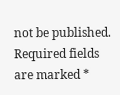not be published. Required fields are marked *